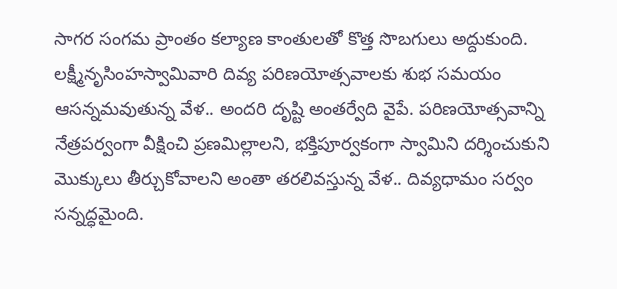సాగర సంగమ ప్రాంతం కల్యాణ కాంతులతో కొత్త సొబగులు అద్దుకుంది. లక్ష్మీనృసింహస్వామివారి దివ్య పరిణయోత్సవాలకు శుభ సమయం ఆసన్నమవుతున్న వేళ.. అందరి దృష్టి అంతర్వేది వైపే. పరిణయోత్సవాన్ని నేత్రపర్వంగా వీక్షించి ప్రణమిల్లాలని, భక్తిపూర్వకంగా స్వామిని దర్శించుకుని మొక్కులు తీర్చుకోవాలని అంతా తరలివస్తున్న వేళ.. దివ్యధామం సర్వం సన్నద్ధమైంది.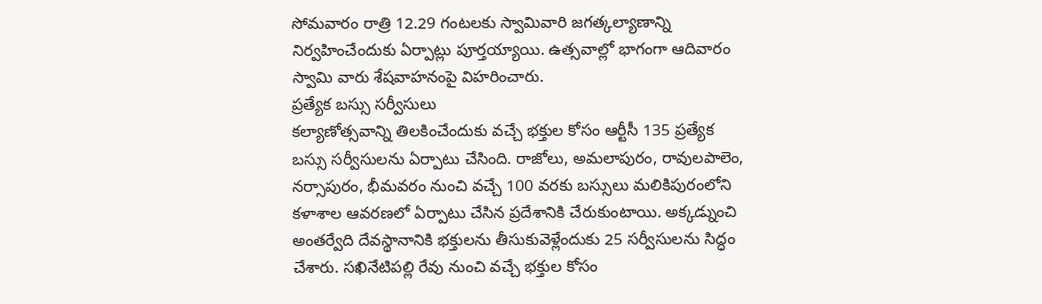సోమవారం రాత్రి 12.29 గంటలకు స్వామివారి జగత్కల్యాణాన్ని నిర్వహించేందుకు ఏర్పాట్లు పూర్తయ్యాయి. ఉత్సవాల్లో భాగంగా ఆదివారం స్వామి వారు శేషవాహనంపై విహరించారు.
ప్రత్యేక బస్సు సర్వీసులు
కల్యాణోత్సవాన్ని తిలకించేందుకు వచ్చే భక్తుల కోసం ఆర్టీసీ 135 ప్రత్యేక బస్సు సర్వీసులను ఏర్పాటు చేసింది. రాజోలు, అమలాపురం, రావులపాలెం, నర్సాపురం, భీమవరం నుంచి వచ్చే 100 వరకు బస్సులు మలికిపురంలోని కళాశాల ఆవరణలో ఏర్పాటు చేసిన ప్రదేశానికి చేరుకుంటాయి. అక్కడ్నుంచి అంతర్వేది దేవస్థానానికి భక్తులను తీసుకువెళ్లేందుకు 25 సర్వీసులను సిద్ధం చేశారు. సఖినేటిపల్లి రేవు నుంచి వచ్చే భక్తుల కోసం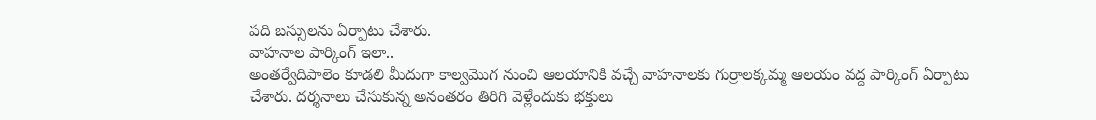పది బస్సులను ఏర్పాటు చేశారు.
వాహనాల పార్కింగ్ ఇలా..
అంతర్వేదిపాలెం కూడలి మీదుగా కాల్వమొగ నుంచి ఆలయానికి వచ్చే వాహనాలకు గుర్రాలక్కమ్మ ఆలయం వద్ద పార్కింగ్ ఏర్పాటు చేశారు. దర్శనాలు చేసుకున్న అనంతరం తిరిగి వెళ్లేందుకు భక్తులు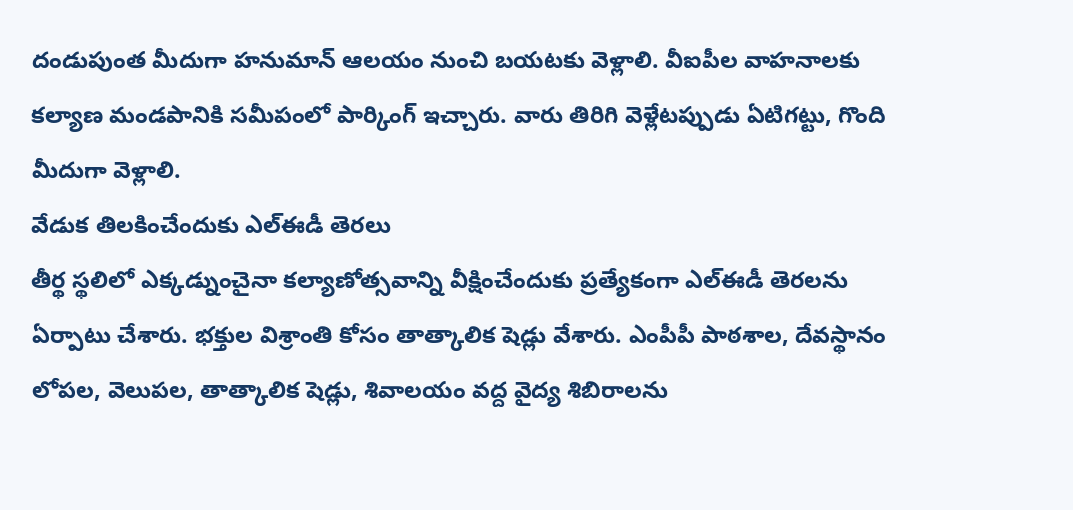దండుపుంత మీదుగా హనుమాన్ ఆలయం నుంచి బయటకు వెళ్లాలి. వీఐపీల వాహనాలకు కల్యాణ మండపానికి సమీపంలో పార్కింగ్ ఇచ్చారు. వారు తిరిగి వెళ్లేటప్పుడు ఏటిగట్టు, గొంది మీదుగా వెళ్లాలి.
వేడుక తిలకించేందుకు ఎల్ఈడీ తెరలు
తీర్థ స్థలిలో ఎక్కడ్నుంచైనా కల్యాణోత్సవాన్ని వీక్షించేందుకు ప్రత్యేకంగా ఎల్ఈడీ తెరలను ఏర్పాటు చేశారు. భక్తుల విశ్రాంతి కోసం తాత్కాలిక షెడ్లు వేశారు. ఎంపీపీ పాఠశాల, దేవస్థానం లోపల, వెలుపల, తాత్కాలిక షెడ్లు, శివాలయం వద్ద వైద్య శిబిరాలను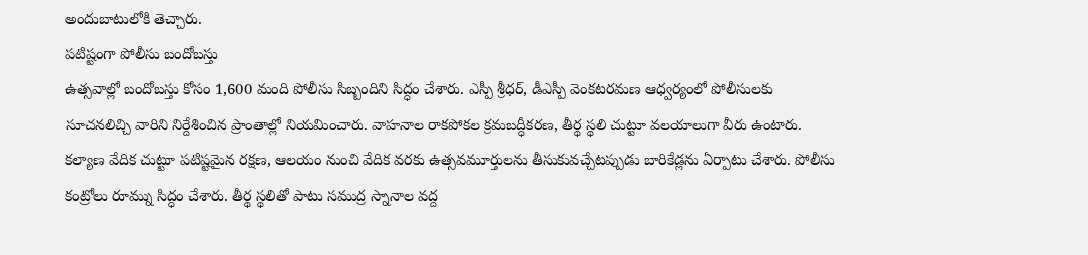అందుబాటులోకి తెచ్చారు.
పటిష్టంగా పోలీసు బందోబస్తు
ఉత్సవాల్లో బందోబస్తు కోసం 1,600 మంది పోలీసు సిబ్బందిని సిద్ధం చేశారు. ఎస్పీ శ్రీధర్, డీఎస్పీ వెంకటరమణ ఆధ్వర్యంలో పోలీసులకు సూచనలిచ్చి వారిని నిర్దేశించిన ప్రాంతాల్లో నియమించారు. వాహనాల రాకపోకల క్రమబద్ధీకరణ, తీర్థ స్థలి చుట్టూ వలయాలుగా వీరు ఉంటారు. కల్యాణ వేదిక చుట్టూ పటిష్టమైన రక్షణ, ఆలయం నుంచి వేదిక వరకు ఉత్సవమూర్తులను తీసుకువచ్చేటప్పుడు బారికేడ్లను ఏర్పాటు చేశారు. పోలీసు కంట్రోలు రూమ్ను సిద్ధం చేశారు. తీర్థ స్థలితో పాటు సముద్ర స్నానాల వద్ద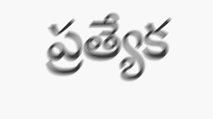ప్రత్యేక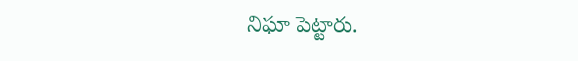నిఘా పెట్టారు.